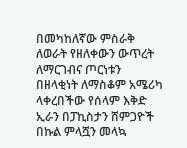በመካከለኛው ምስራቅ ለወራት የዘለቀውን ውጥረት ለማርገብና ጦርነቱን በዘላቂነት ለማስቆም አሜሪካ ላቀረበችው የሰላም እቅድ ኢራን በፓኪስታን ሸምጋዮች በኩል ምላሿን መላኳ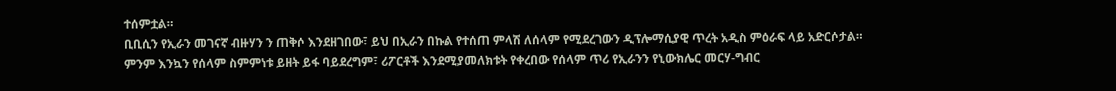ተሰምቷል።
ቢቢሲን የኢራን መገናኛ ብዙሃን ን ጠቅሶ እንደዘገበው፣ ይህ በኢራን በኩል የተሰጠ ምላሽ ለሰላም የሚደረገውን ዲፕሎማሲያዊ ጥረት አዲስ ምዕራፍ ላይ አድርሶታል።
ምንም እንኳን የሰላም ስምምነቱ ይዘት ይፋ ባይደረግም፣ ሪፖርቶች እንደሚያመለክቱት የቀረበው የሰላም ጥሪ የኢራንን የኒውክሌር መርሃ-ግብር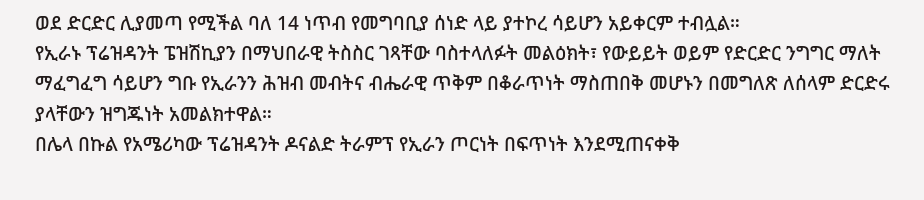ወደ ድርድር ሊያመጣ የሚችል ባለ 14 ነጥብ የመግባቢያ ሰነድ ላይ ያተኮረ ሳይሆን አይቀርም ተብሏል።
የኢራኑ ፕሬዝዳንት ፔዝሽኪያን በማህበራዊ ትስስር ገጻቸው ባስተላለፉት መልዕክት፣ የውይይት ወይም የድርድር ንግግር ማለት ማፈግፈግ ሳይሆን ግቡ የኢራንን ሕዝብ መብትና ብሔራዊ ጥቅም በቆራጥነት ማስጠበቅ መሆኑን በመግለጽ ለሰላም ድርድሩ ያላቸውን ዝግጁነት አመልክተዋል።
በሌላ በኩል የአሜሪካው ፕሬዝዳንት ዶናልድ ትራምፕ የኢራን ጦርነት በፍጥነት እንደሚጠናቀቅ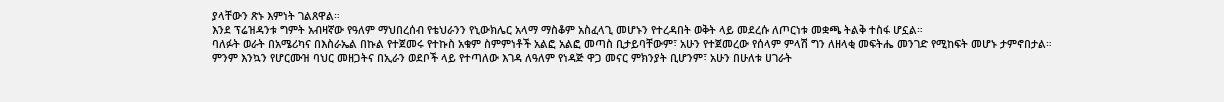ያላቸውን ጽኑ እምነት ገልጸዋል።
እንደ ፕሬዝዳንቱ ግምት አብዛኛው የዓለም ማህበረሰብ የቴህራንን የኒውክሌር አላማ ማስቆም አስፈላጊ መሆኑን የተረዳበት ወቅት ላይ መደረሱ ለጦርነቱ መቋጫ ትልቅ ተስፋ ሆኗል።
ባለፉት ወራት በአሜሪካና በእስራኤል በኩል የተጀመሩ የተኩስ አቁም ስምምነቶች አልፎ አልፎ መጣስ ቢታይባቸውም፣ አሁን የተጀመረው የሰላም ምላሽ ግን ለዘላቂ መፍትሔ መንገድ የሚከፍት መሆኑ ታምኖበታል።
ምንም እንኳን የሆርሙዝ ባህር መዘጋትና በኢራን ወደቦች ላይ የተጣለው እገዳ ለዓለም የነዳጅ ዋጋ መናር ምክንያት ቢሆንም፣ አሁን በሁለቱ ሀገራት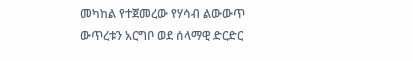መካከል የተጀመረው የሃሳብ ልውውጥ ውጥረቱን አርግቦ ወደ ሰላማዊ ድርድር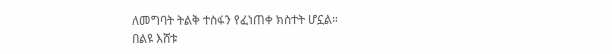ለመግባት ትልቅ ተስፋን የፈነጠቀ ክስተት ሆኗል።
በልዩ እሸቱ